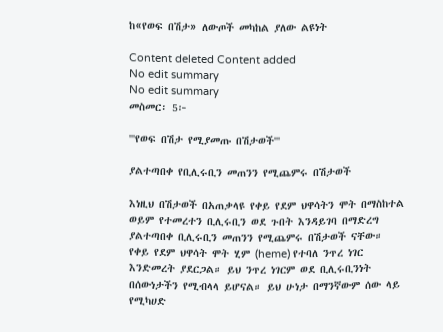ከ«የወፍ በሽታ» ለውጦች መካከል ያለው ልዩነት

Content deleted Content added
No edit summary
No edit summary
መስመር፡ 5፦

'''የወፍ በሽታ የሚያመጡ በሽታወች'''

ያልተጣበቀ የቢሊሩቢን መጠንን የሚጨምሩ በሽታወች

እነዚህ በሽታወች በአጠቃላዩ የቀይ የደም ህዋሳትን ሞት በማስከተል ወይም የተመረተን ቢሊሩቢን ወደ ጉበት እንዳይገባ በማድረግ ያልተጣበቀ ቢሊሩቢን መጠንን የሚጨምሩ በሽታወች ናቸው። የቀይ የደም ህዋሳት ሞት ሂም (heme) የተባለ ንጥረ ነገር እንድመረት ያደርጋል። ይህ ንጥረ ነገርም ወደ ቢሊሩቢንነት በሰውነታችን የሚብላላ ይሆናል። ይህ ሁነታ በማንኛውም ሰው ላይ የሚካሀድ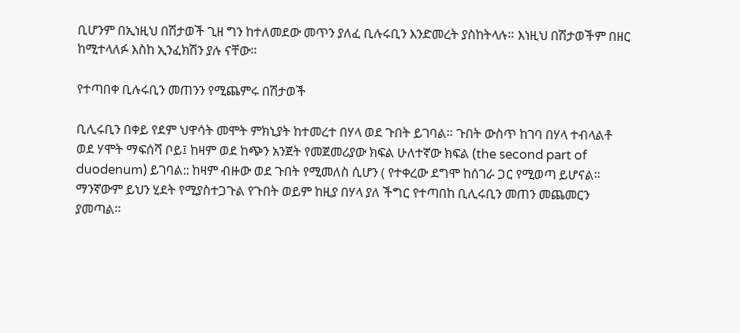ቢሆንም በኢነዚህ በሽታወች ጊዘ ግን ከተለመደው መጥን ያለፈ ቢሉሩቢን እንድመረት ያስከትላሉ። እነዚህ በሽታወችም በዘር ከሚተላለፉ እስከ ኢንፈክሽን ያሉ ናቸው።

የተጣበቀ ቢሉሩቢን መጠንን የሚጨምሩ በሽታወች

ቢሊሩቢን በቀይ የደም ህዋሳት መሞት ምክኒያት ከተመረተ በሃላ ወደ ጉበት ይገባል። ጉበት ውስጥ ከገባ በሃላ ተብላልቶ ወደ ሃሞት ማፍሰሻ ቦይ፤ ከዛም ወደ ከጭን አንጀት የመጀመሪያው ክፍል ሁለተኛው ክፍል (the second part of duodenum) ይገባል:: ከዛም ብዙው ወደ ጉበት የሚመለስ ሲሆን ( የተቀረው ደግሞ ከሰገራ ጋር የሚወጣ ይሆናል። ማንኛውም ይህን ሂደት የሚያስተጋጉል የጉበት ወይም ከዚያ በሃላ ያለ ችግር የተጣበከ ቢሊሩቢን መጠን መጨመርን ያመጣል።